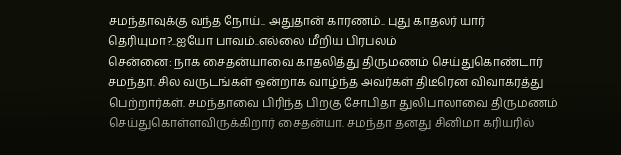சமந்தாவுக்கு வந்த நோய்.. அதுதான் காரணம்.. புது காதலர் யார் தெரியுமா?..ஐயோ பாவம்..எல்லை மீறிய பிரபலம்
சென்னை: நாக சைதன்யாவை காதலித்து திருமணம் செய்துகொண்டார் சமந்தா. சில வருடங்கள் ஒன்றாக வாழ்ந்த அவர்கள் திடீரென விவாகரத்து பெற்றார்கள். சமந்தாவை பிரிந்த பிறகு சோபிதா துலிபாலாவை திருமணம் செய்துகொள்ளவிருக்கிறார் சைதன்யா. சமந்தா தனது சினிமா கரியரில்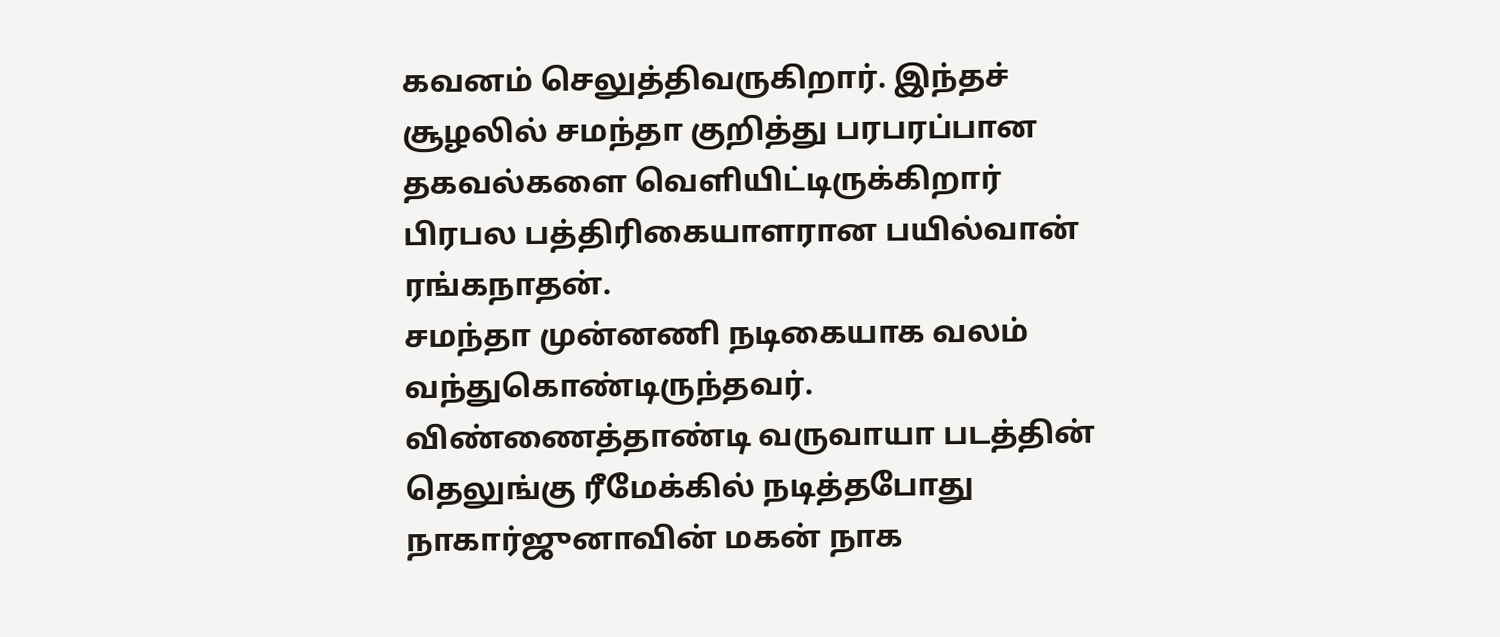கவனம் செலுத்திவருகிறார். இந்தச் சூழலில் சமந்தா குறித்து பரபரப்பான தகவல்களை வெளியிட்டிருக்கிறார் பிரபல பத்திரிகையாளரான பயில்வான் ரங்கநாதன்.
சமந்தா முன்னணி நடிகையாக வலம் வந்துகொண்டிருந்தவர். விண்ணைத்தாண்டி வருவாயா படத்தின் தெலுங்கு ரீமேக்கில் நடித்தபோது நாகார்ஜுனாவின் மகன் நாக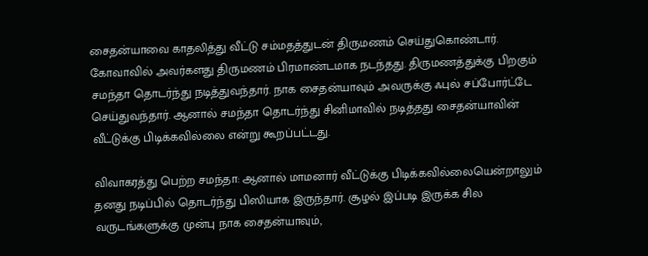சைதன்யாவை காதலித்து வீட்டு சம்மதத்துடன் திருமணம் செய்துகொண்டார். கோவாவில் அவர்களது திருமணம் பிரமாண்டமாக நடந்தது. திருமணத்துக்கு பிறகும் சமந்தா தொடர்ந்து நடித்துவந்தார். நாக சைதன்யாவும் அவருக்கு ஃபுல் சப்போர்ட்டே செய்துவந்தார். ஆனால் சமந்தா தொடர்ந்து சினிமாவில் நடித்தது சைதன்யாவின் வீட்டுக்கு பிடிக்கவில்லை என்று கூறப்பட்டது.

விவாகரத்து பெற்ற சமந்தா: ஆனால் மாமனார் வீட்டுக்கு பிடிக்கவில்லையென்றாலும் தனது நடிப்பில் தொடர்ந்து பிஸியாக இருந்தார். சூழல் இப்படி இருக்க சில வருடங்களுக்கு முன்பு நாக சைதன்யாவும்,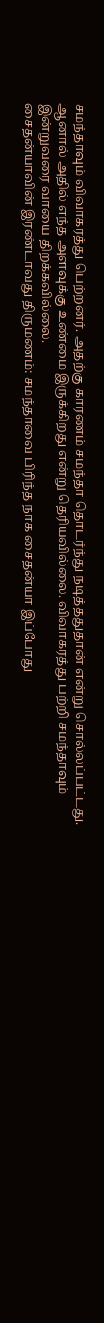சமந்தாவும் விவாகரத்து பெற்றனர். அதற்கு காரணம் சமந்தா தொடர்ந்து நடித்ததுதான் என்று சொல்லப்பட்டது. ஆனால் அதில் எந்த அளவுக்கு உண்மை இருக்கிறது என்று தெரியவில்லை. விவாகரத்து பற்றி சமந்தாவும் இன்றுவரை வாயை திறக்கவில்லை.
சைதன்யாவின் இரண்டாவது திருமணம்: சமந்தாவை பிரிந்த நாக சைதன்யா இப்போது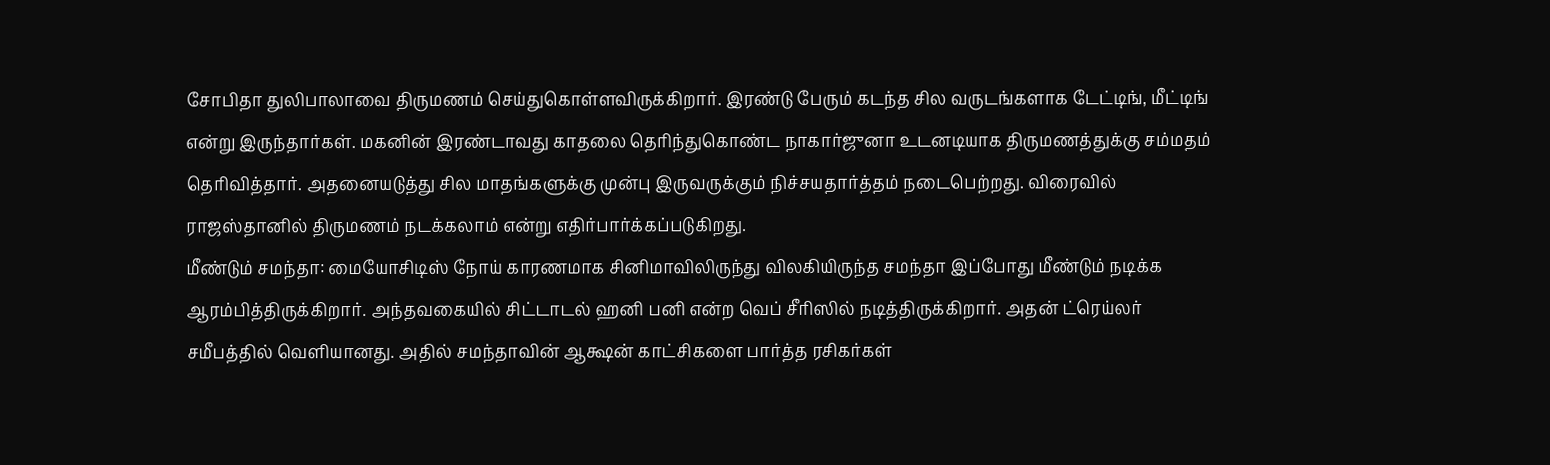சோபிதா துலிபாலாவை திருமணம் செய்துகொள்ளவிருக்கிறார். இரண்டு பேரும் கடந்த சில வருடங்களாக டேட்டிங், மீட்டிங் என்று இருந்தார்கள். மகனின் இரண்டாவது காதலை தெரிந்துகொண்ட நாகார்ஜுனா உடனடியாக திருமணத்துக்கு சம்மதம் தெரிவித்தார். அதனையடுத்து சில மாதங்களுக்கு முன்பு இருவருக்கும் நிச்சயதார்த்தம் நடைபெற்றது. விரைவில் ராஜஸ்தானில் திருமணம் நடக்கலாம் என்று எதிர்பார்க்கப்படுகிறது.
மீண்டும் சமந்தா: மையோசிடிஸ் நோய் காரணமாக சினிமாவிலிருந்து விலகியிருந்த சமந்தா இப்போது மீண்டும் நடிக்க ஆரம்பித்திருக்கிறார். அந்தவகையில் சிட்டாடல் ஹனி பனி என்ற வெப் சீரிஸில் நடித்திருக்கிறார். அதன் ட்ரெய்லர் சமீபத்தில் வெளியானது. அதில் சமந்தாவின் ஆக்ஷன் காட்சிகளை பார்த்த ரசிகர்கள்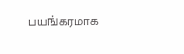பயங்கரமாக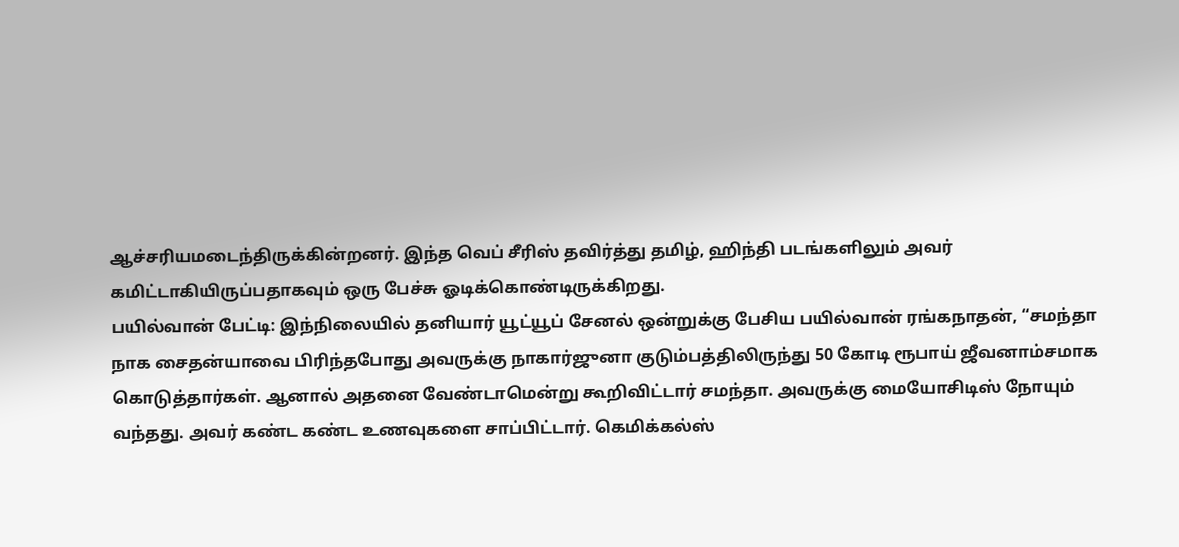ஆச்சரியமடைந்திருக்கின்றனர். இந்த வெப் சீரிஸ் தவிர்த்து தமிழ், ஹிந்தி படங்களிலும் அவர் கமிட்டாகியிருப்பதாகவும் ஒரு பேச்சு ஓடிக்கொண்டிருக்கிறது.
பயில்வான் பேட்டி: இந்நிலையில் தனியார் யூட்யூப் சேனல் ஒன்றுக்கு பேசிய பயில்வான் ரங்கநாதன், “சமந்தா நாக சைதன்யாவை பிரிந்தபோது அவருக்கு நாகார்ஜுனா குடும்பத்திலிருந்து 50 கோடி ரூபாய் ஜீவனாம்சமாக கொடுத்தார்கள். ஆனால் அதனை வேண்டாமென்று கூறிவிட்டார் சமந்தா. அவருக்கு மையோசிடிஸ் நோயும் வந்தது. அவர் கண்ட கண்ட உணவுகளை சாப்பிட்டார். கெமிக்கல்ஸ்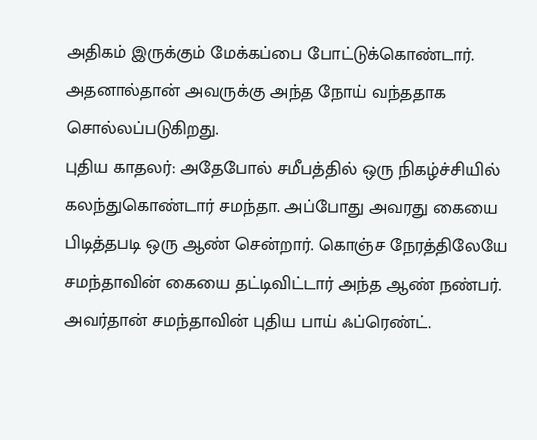அதிகம் இருக்கும் மேக்கப்பை போட்டுக்கொண்டார். அதனால்தான் அவருக்கு அந்த நோய் வந்ததாக சொல்லப்படுகிறது.
புதிய காதலர்: அதேபோல் சமீபத்தில் ஒரு நிகழ்ச்சியில் கலந்துகொண்டார் சமந்தா. அப்போது அவரது கையை பிடித்தபடி ஒரு ஆண் சென்றார். கொஞ்ச நேரத்திலேயே சமந்தாவின் கையை தட்டிவிட்டார் அந்த ஆண் நண்பர். அவர்தான் சமந்தாவின் புதிய பாய் ஃப்ரெண்ட்.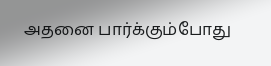அதனை பார்க்கும்போது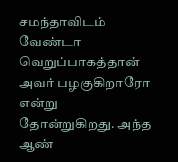சமந்தாவிடம் வேண்டா வெறுப்பாகத்தான் அவர் பழகுகிறாரோ என்று தோன்றுகிறது. அந்த ஆண்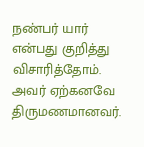நண்பர் யார் என்பது குறித்து விசாரித்தோம். அவர் ஏற்கனவே திருமணமானவர்.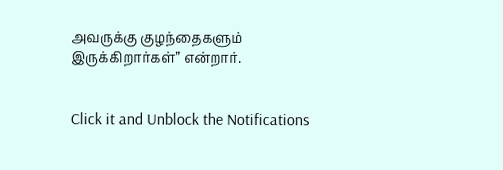அவருக்கு குழந்தைகளும் இருக்கிறார்கள்” என்றார்.


Click it and Unblock the Notifications